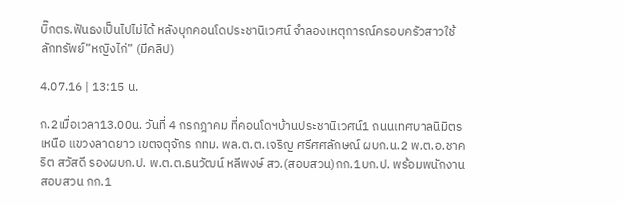บิ๊กตร.ฟันธงเป็นไปไม่ได้ หลังบุกคอนโดประชานิเวศน์ จำลองเหตุการณ์ครอบครัวสาวใช้ลักทรัพย์”หญิงไก่” (มีคลิป)

4.07.16 | 13:15 น.

ก.2เมื่อเวลา13.00น. วันที่ 4 กรกฎาคม ที่คอนโดฯบ้านประชานิเวศน์1 ถนนเทศบาลนิมิตรเหนือ แขวงลาดยาว เขตจตุจักร กทม. พล.ต.ต.เจริญ ศรีศศลักษณ์ ผบก.น.2 พ.ต.อ.ชาคริต สวัสดี รองผบก.ป. พ.ต.ต.ธนวัฒน์ หลีพงษ์ สว.(สอบสวน)กก.1บก.ป. พร้อมพนักงานสอบสวน กก.1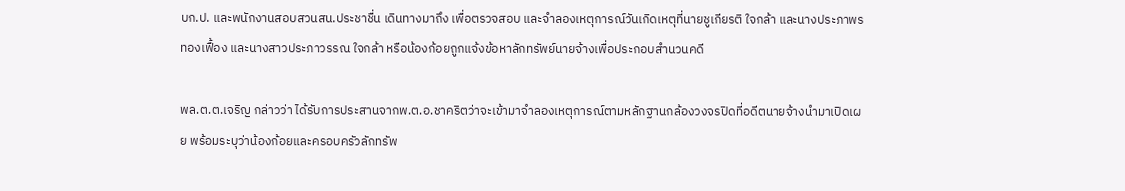บก.ป. และพนักงานสอบสวนสน.ประชาชื่น เดินทางมาถึง เพื่อตรวจสอบ และจำลองเหตุการณ์วันเกิดเหตุที่นายชูเกียรติ ใจกล้า และนางประภาพร ทองเฟื้อง และนางสาวประภาวรรณ ใจกล้า หรือน้องก้อยถูกแจ้งข้อหาลักทรัพย์นายจ้างเพื่อประกอบสำนวนคดี

พล.ต.ต.เจริญ กล่าวว่า ได้รับการประสานจากพ.ต.อ.ชาคริตว่าจะเข้ามาจำลองเหตุการณ์ตามหลักฐานกล้องวงจรปิดที่อดีตนายจ้างนำมาเปิดเผย พร้อมระบุว่าน้องก้อยและครอบครัวลักทรัพ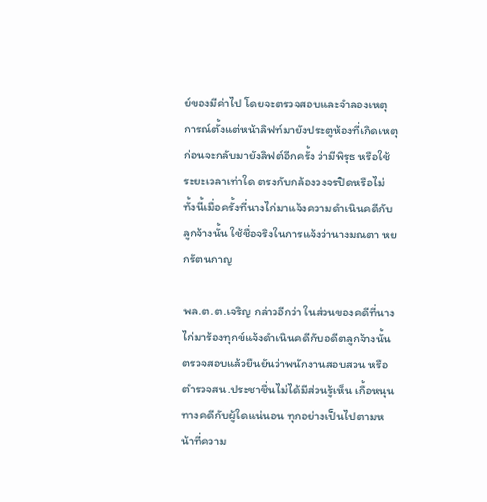ย์ของมีค่าไป โดยจะตรวจสอบและจำลองเหตุการณ์ตั้งแต่หน้าลิฟท์มายังประตูห้องที่เกิดเหตุ ก่อนจะกลับมายังลิฟต์อีกครั้ง ว่ามีพิรุธ หรือใช้ระยะเวลาเท่าใด ตรงกับกล้องวงจรปิดหรือไม่ ทั้งนี้เมื่อครั้งที่นางไก่มาแจ้งความดำเนินคดีกับลูกจ้างนั้น ใช้ชื่อจริงในการแจ้งว่านางมณตา หยกรัตนกาญ

พล.ต.ต.เจริญ กล่าวอีกว่า ในส่วนของคดีที่นางไก่มาร้องทุกข์แจ้งดำเนินคดีกับอดีตลูกจ้างนั้น ตรวจสอบแล้วยืนยันว่าพนักงานสอบสวน หรือตำรวจสน.ประชาชื่นไม่ได้มีส่วนรู้เห็น เกื้อหนุนทางคดีกับผู้ใดแน่นอน ทุกอย่างเป็นไปตามหน้าที่ความ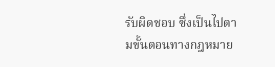รับผิดชอบ ซึ่งเป็นไปตามขั้นตอนทางกฎหมาย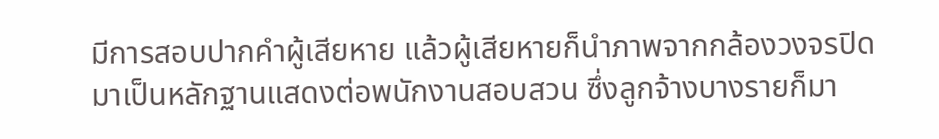มีการสอบปากคำผู้เสียหาย แล้วผู้เสียหายก็นำภาพจากกล้องวงจรปิดมาเป็นหลักฐานแสดงต่อพนักงานสอบสวน ซึ่งลูกจ้างบางรายก็มา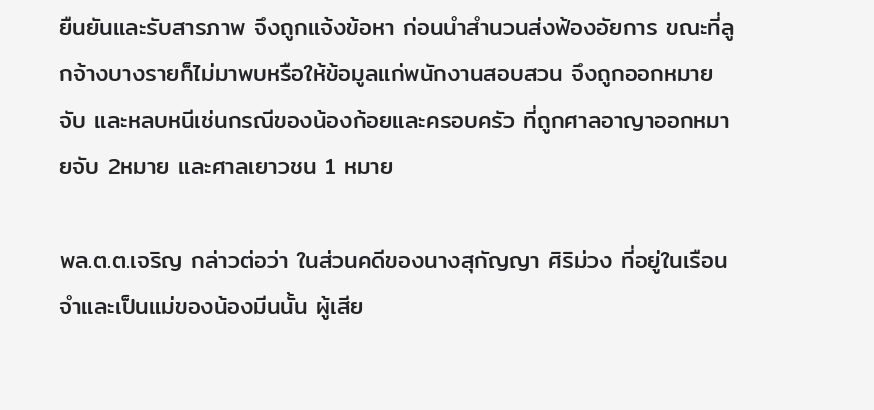ยืนยันและรับสารภาพ จึงถูกแจ้งข้อหา ก่อนนำสำนวนส่งฟ้องอัยการ ขณะที่ลูกจ้างบางรายก็ไม่มาพบหรือให้ข้อมูลแก่พนักงานสอบสวน จึงถูกออกหมายจับ และหลบหนีเช่นกรณีของน้องก้อยและครอบครัว ที่ถูกศาลอาญาออกหมายจับ 2หมาย และศาลเยาวชน 1 หมาย

พล.ต.ต.เจริญ กล่าวต่อว่า ในส่วนคดีของนางสุกัญญา ศิริม่วง ที่อยู่ในเรือนจำและเป็นแม่ของน้องมีนนั้น ผู้เสีย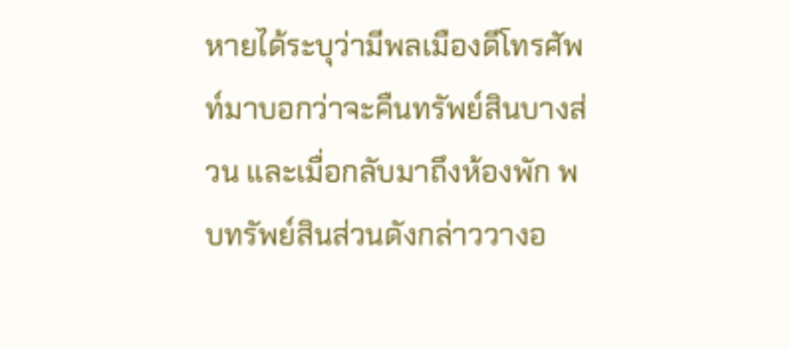หายได้ระบุว่ามีพลเมืองดีโทรศัพท์มาบอกว่าจะคืนทรัพย์สินบางส่วน และเมื่อกลับมาถึงห้องพัก พบทรัพย์สินส่วนดังกล่าววางอ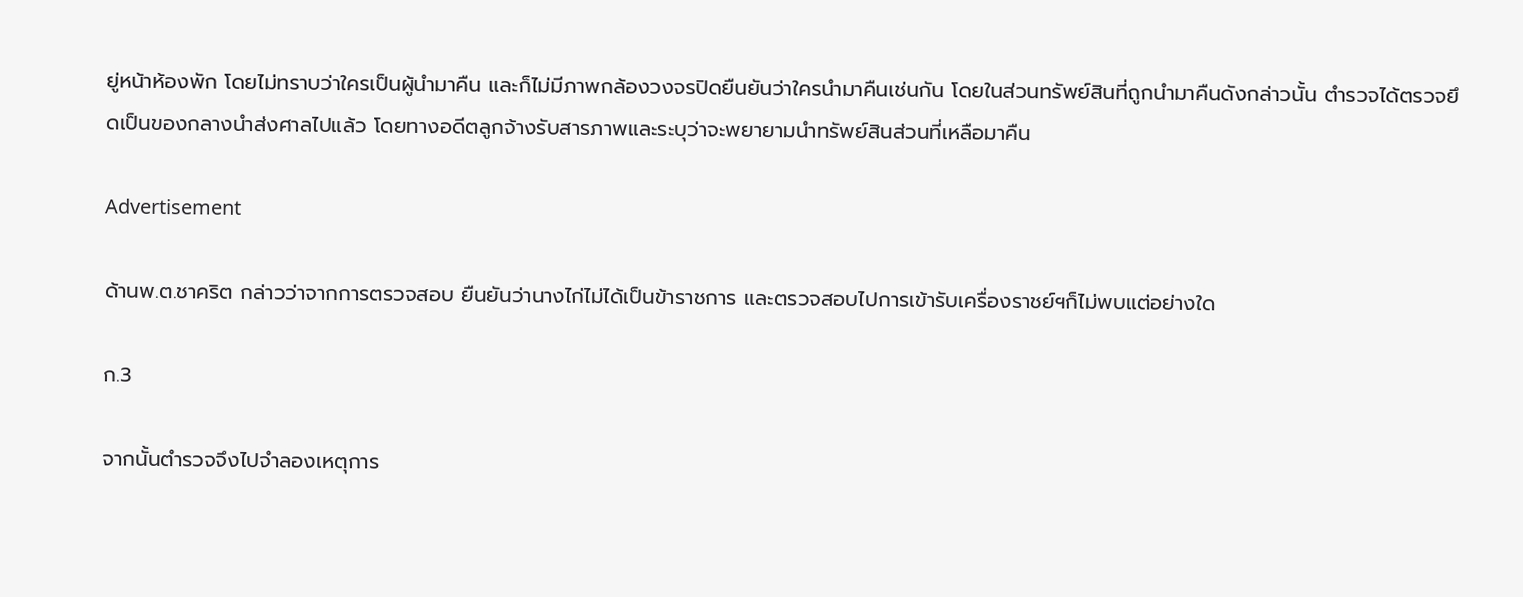ยู่หน้าห้องพัก โดยไม่ทราบว่าใครเป็นผู้นำมาคืน และก็ไม่มีภาพกล้องวงจรปิดยืนยันว่าใครนำมาคืนเช่นกัน โดยในส่วนทรัพย์สินที่ถูกนำมาคืนดังกล่าวนั้น ตำรวจได้ตรวจยึดเป็นของกลางนำส่งศาลไปแล้ว โดยทางอดีตลูกจ้างรับสารภาพและระบุว่าจะพยายามนำทรัพย์สินส่วนที่เหลือมาคืน

Advertisement

ด้านพ.ต.ชาคริต กล่าวว่าจากการตรวจสอบ ยืนยันว่านางไก่ไม่ได้เป็นข้าราชการ และตรวจสอบไปการเข้ารับเครื่องราชย์ฯก็ไม่พบแต่อย่างใด

ก.3

จากนั้นตำรวจจึงไปจำลองเหตุการ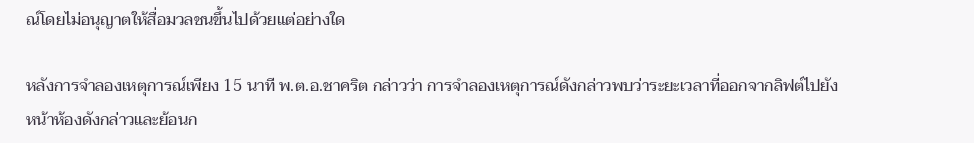ณ์โดยไม่อนุญาตให้สื่อมวลชนขึ้นไปด้วยแต่อย่างใด

หลังการจำลองเหตุการณ์เพียง 15 นาที พ.ต.อ.ชาคริต กล่าวว่า การจำลองเหตุการณ์ดังกล่าวพบว่าระยะเวลาที่ออกจากลิฟต์ไปยังหน้าห้องดังกล่าวและย้อนก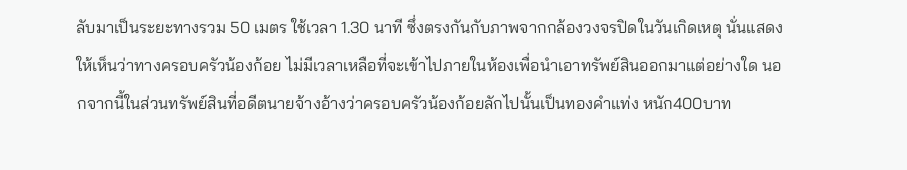ลับมาเป็นระยะทางรวม 50 เมตร ใช้เวลา 1.30 นาที ซึ่งตรงกันกับภาพจากกล้องวงจรปิดในวันเกิดเหตุ นั่นแสดงให้เห็นว่าทางครอบครัวน้องก้อย ไม่มีเวลาเหลือที่จะเข้าไปภายในห้องเพื่อนำเอาทรัพย์สินออกมาแต่อย่างใด นอกจากนี้ในส่วนทรัพย์สินที่อดีตนายจ้างอ้างว่าครอบครัวน้องก้อยลักไปนั้นเป็นทองคำแท่ง หนัก400บาท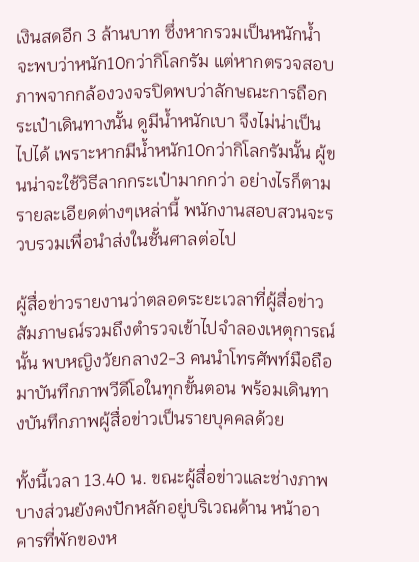เงินสดอีก 3 ล้านบาท ซึ่งหากรวมเป็นหนักน้ำจะพบว่าหนัก10กว่ากิโลกรัม แต่หากตรวจสอบภาพจากกล้องวงจรปิดพบว่าลักษณะการถือกระเป๋าเดินทางนั้น ดูมีน้ำหนักเบา จึงไม่น่าเป็นไปได้ เพราะหากมีน้ำหนัก10กว่ากิโลกรัมนั้น ผู้ขนน่าจะใช้วิธีลากกระเป๋ามากกว่า อย่างไรก็ตามรายละเอียดต่างๆเหล่านี้ พนักงานสอบสวนจะรวบรวมเพื่อนำส่งในชั้นศาลต่อไป

ผู้สื่อข่าวรายงานว่าตลอดระยะเวลาที่ผู้สื่อข่าวสัมภาษณ์รวมถึงตำรวจเข้าไปจำลองเหตุการณ์นั้น พบหญิงวัยกลาง2-3 คนนำโทรศัพท์มือถือมาบันทึกภาพวีดีโอในทุกขั้นตอน พร้อมเดินทางบันทึกภาพผู้สื่อข่าวเป็นรายบุคคลด้วย

ทั้งนี้เวลา 13.40 น. ขณะผู้สื่อข่าวและช่างภาพบางส่วนยังคงปักหลักอยู่บริเวณด้าน หน้าอาคารที่พักของห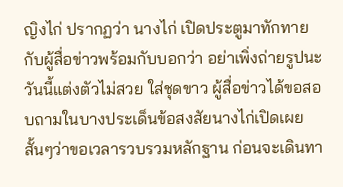ญิงไก่ ปรากฏว่า นางไก่ เปิดประตูมาทักทายกับผู้สื่อข่าวพร้อมกับบอกว่า อย่าเพิ่งถ่ายรูปนะ วันนี้แต่งตัวไม่สวย ใส่ชุดขาว ผู้สื่อข่าวได้ขอสอบถามในบางประเด็นข้อสงสัยนางไก่เปิดเผยสั้นๆว่าขอเวลารวบรวมหลักฐาน ก่อนจะเดินทา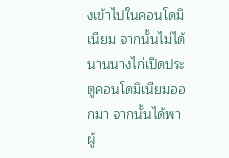งเข้าไปในคอนโดมิเนียม จากนั้นไม่ได้นานนางไก่เปิดประตูคอนโดมิเนียมออกมา จากนั้นได้พาผู้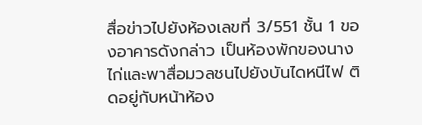สื่อข่าวไปยังห้องเลขที่ 3/551 ชั้น 1 ของอาคารดังกล่าว เป็นห้องพักของนางไก่และพาสื่อมวลชนไปยังบันไดหนีไฟ ติดอยู่กับหน้าห้อง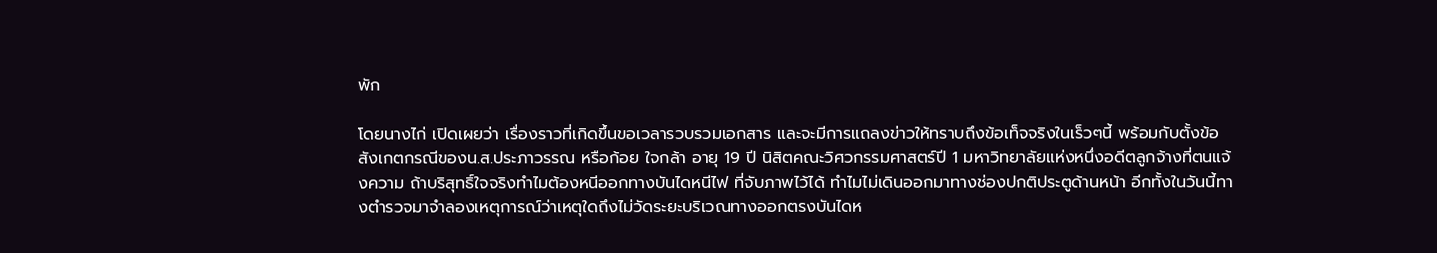พัก

โดยนางไก่ เปิดเผยว่า เรื่องราวที่เกิดขึ้นขอเวลารวบรวมเอกสาร และจะมีการแถลงข่าวให้ทราบถึงข้อเท็จจริงในเร็วๆนี้ พร้อมกับตั้งข้อสังเกตกรณีของน.ส.ประภาวรรณ หรือก้อย ใจกล้า อายุ 19 ปี นิสิตคณะวิศวกรรมศาสตร์ปี 1 มหาวิทยาลัยแห่งหนึ่งอดีตลูกจ้างที่ตนแจ้งความ ถ้าบริสุทธิ์ใจจริงทำไมต้องหนีออกทางบันไดหนีไฟ ที่จับภาพไว้ได้ ทำไมไม่เดินออกมาทางช่องปกติประตูด้านหน้า อีกทั้งในวันนี้ทางตำรวจมาจำลองเหตุการณ์ว่าเหตุใดถึงไม่วัดระยะบริเวณทางออกตรงบันไดห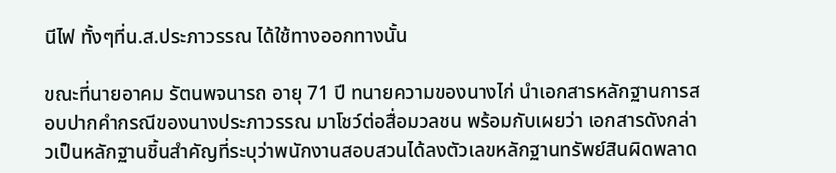นีไฟ ทั้งๆที่น.ส.ประภาวรรณ ได้ใช้ทางออกทางนั้น

ขณะที่นายอาคม รัตนพจนารถ อายุ 71 ปี ทนายความของนางไก่ นำเอกสารหลักฐานการสอบปากคำกรณีของนางประภาวรรณ มาโชว์ต่อสื่อมวลชน พร้อมกับเผยว่า เอกสารดังกล่าวเป็นหลักฐานชิ้นสำคัญที่ระบุว่าพนักงานสอบสวนได้ลงตัวเลขหลักฐานทรัพย์สินผิดพลาด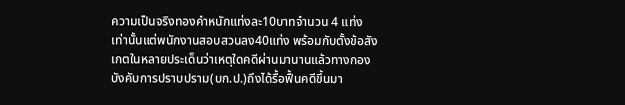ความเป็นจริงทองคำหนักแท่งละ10บาทจำนวน 4 แท่ง เท่านั้นแต่พนักงานสอบสวนลง40แท่ง พร้อมกับตั้งข้อสังเกตในหลายประเด็นว่าเหตุใดคดีผ่านมานานแล้วทางกองบังคับการปราบปราม(บก.ป.)ถึงได้รื้อฟื้นคดีขึ้นมา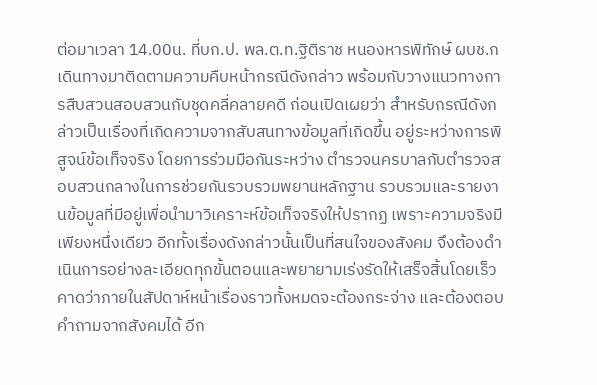ต่อมาเวลา 14.00น. ที่บก.ป. พล.ต.ท.ฐิติราช หนองหารพิทักษ์ ผบช.ก เดินทางมาติดตามความคืบหน้ากรณีดังกล่าว พร้อมกับวางแนวทางการสืบสวนสอบสวนกับชุดคลี่คลายคดี ก่อนเปิดเผยว่า สำหรับกรณีดังกล่าวเป็นเรื่องที่เกิดความจากสับสนทางข้อมูลที่เกิดขึ้น อยู่ระหว่างการพิสูจน์ข้อเท็จจริง โดยการร่วมมือกันระหว่าง ตำรวจนครบาลกับตำรวจสอบสวนกลางในการช่วยกันรวบรวมพยานหลักฐาน รวบรวมและรายงานข้อมูลที่มีอยู่เพื่อนำมาวิเคราะห์ข้อเท็จจริงให้ปรากฏ เพราะความจริงมีเพียงหนึ่งเดียว อีกทั้งเรื่องดังกล่าวนั้นเป็นที่สนใจของสังคม จึงต้องดำเนินการอย่างละเอียดทุกขั้นตอนและพยายามเร่งรัดให้เสร็จสิ้นโดยเร็ว คาดว่าภายในสัปดาห์หน้าเรื่องราวทั้งหมดจะต้องกระจ่าง และต้องตอบคำถามจากสังคมได้ อีก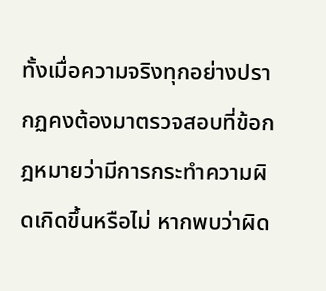ทั้งเมื่อความจริงทุกอย่างปรากฏคงต้องมาตรวจสอบที่ข้อกฎหมายว่ามีการกระทำความผิดเกิดขึ้นหรือไม่ หากพบว่าผิด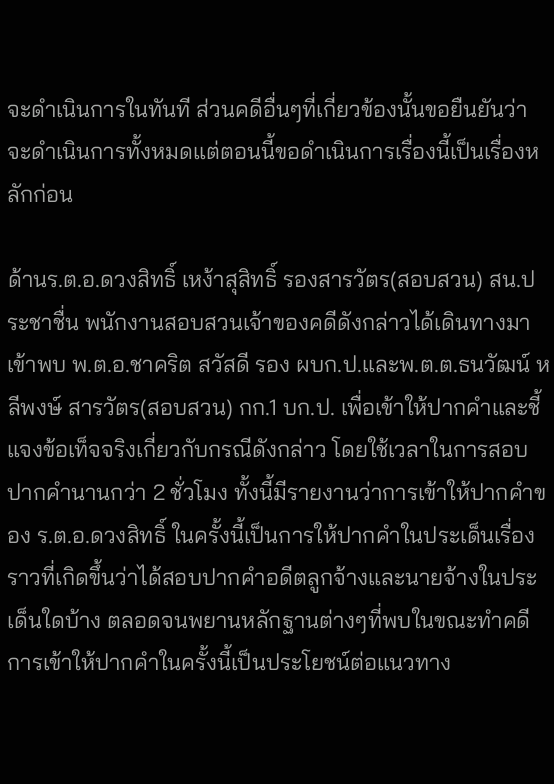จะดำเนินการในทันที ส่วนคดีอื่นๆที่เกี่ยวข้องนั้นขอยืนยันว่าจะดำเนินการทั้งหมดแต่ตอนนี้ขอดำเนินการเรื่องนี้เป็นเรื่องหลักก่อน

ด้านร.ต.อ.ดวงสิทธิ์ เหง้าสุสิทธิ์ รองสารวัตร(สอบสวน) สน.ประชาชื่น พนักงานสอบสวนเจ้าของคดีดังกล่าวได้เดินทางมาเข้าพบ พ.ต.อ.ชาคริต สวัสดี รอง ผบก.ป.และพ.ต.ต.ธนวัฒน์ หลีพงษ์ สารวัตร(สอบสวน) กก.1 บก.ป. เพื่อเข้าให้ปากคำและชี้แจงข้อเท็จจริงเกี่ยวกับกรณีดังกล่าว โดยใช้เวลาในการสอบปากคำนานกว่า 2 ชั่วโมง ทั้งนี้มีรายงานว่าการเข้าให้ปากคำของ ร.ต.อ.ดวงสิทธิ์ ในครั้งนี้เป็นการให้ปากคำในประเด็นเรื่องราวที่เกิดขึ้นว่าได้สอบปากคำอดีตลูกจ้างและนายจ้างในประเด็นใดบ้าง ตลอดจนพยานหลักฐานต่างๆที่พบในขณะทำคดี การเข้าให้ปากคำในครั้งนี้เป็นประโยชน์ต่อแนวทาง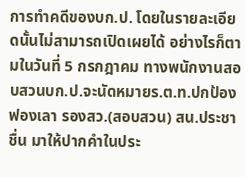การทำคดีของบก.ป. โดยในรายละเอียดนั้นไม่สามารถเปิดเผยได้ อย่างไรก็ตามในวันที่ 5 กรกฎาคม ทางพนักงานสอบสวนบก.ป.จะนัดหมายร.ต.ท.ปกป้อง ฟองเลา รองสว.(สอบสวน) สน.ประชาชื่น มาให้ปากคำในประ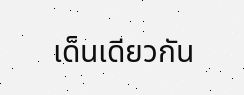เด็นเดียวกัน